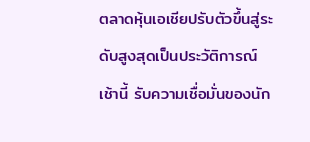ตลาดหุ้นเอเชียปรับตัวขึ้นสู่ระดับสูงสุดเป็นประวัติการณ์เช้านี้ รับความเชื่อมั่นของนัก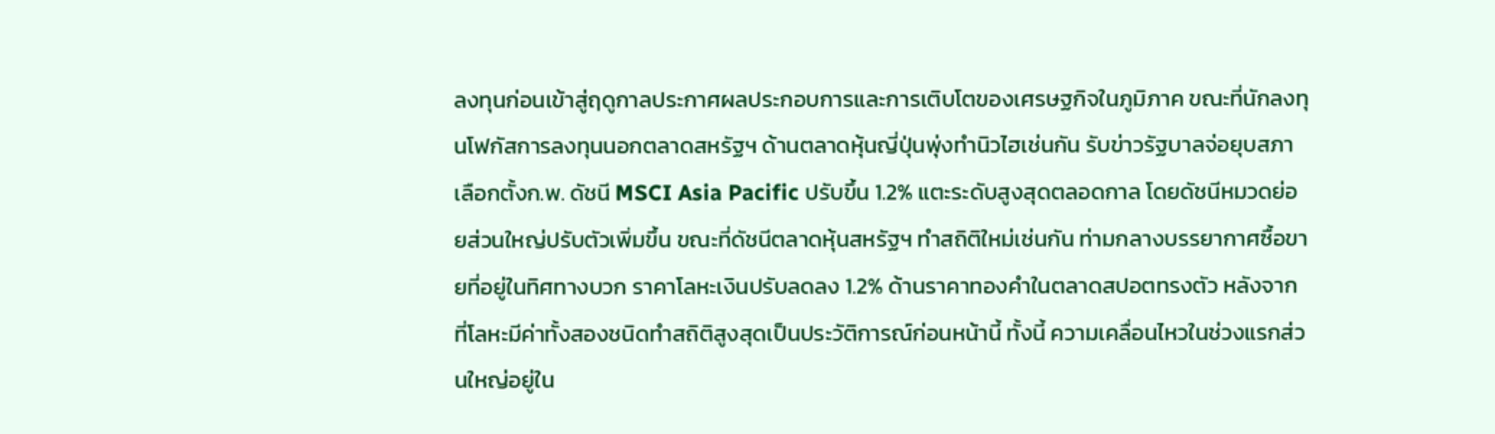ลงทุนก่อนเข้าสู่ฤดูกาลประกาศผลประกอบการและการเติบโตของเศรษฐกิจในภูมิภาค ขณะที่นักลงทุนโฟกัสการลงทุนนอกตลาดสหรัฐฯ ด้านตลาดหุ้นญี่ปุ่นพุ่งทำนิวไฮเช่นกัน รับข่าวรัฐบาลจ่อยุบสภาเลือกตั้งก.พ. ดัชนี MSCI Asia Pacific ปรับขึ้น 1.2% แตะระดับสูงสุดตลอดกาล โดยดัชนีหมวดย่อยส่วนใหญ่ปรับตัวเพิ่มขึ้น ขณะที่ดัชนีตลาดหุ้นสหรัฐฯ ทำสถิติใหม่เช่นกัน ท่ามกลางบรรยากาศซื้อขายที่อยู่ในทิศทางบวก ราคาโลหะเงินปรับลดลง 1.2% ด้านราคาทองคำในตลาดสปอตทรงตัว หลังจากที่โลหะมีค่าทั้งสองชนิดทำสถิติสูงสุดเป็นประวัติการณ์ก่อนหน้านี้ ทั้งนี้ ความเคลื่อนไหวในช่วงแรกส่วนใหญ่อยู่ใน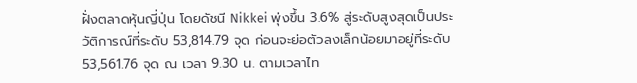ฝั่งตลาดหุ้นญี่ปุ่น โดยดัชนี Nikkei พุ่งขึ้น 3.6% สู่ระดับสูงสุดเป็นประวัติการณ์ที่ระดับ 53,814.79 จุด ก่อนจะย่อตัวลงเล็กน้อยมาอยู่ที่ระดับ 53,561.76 จุด ณ เวลา 9.30 น. ตามเวลาไท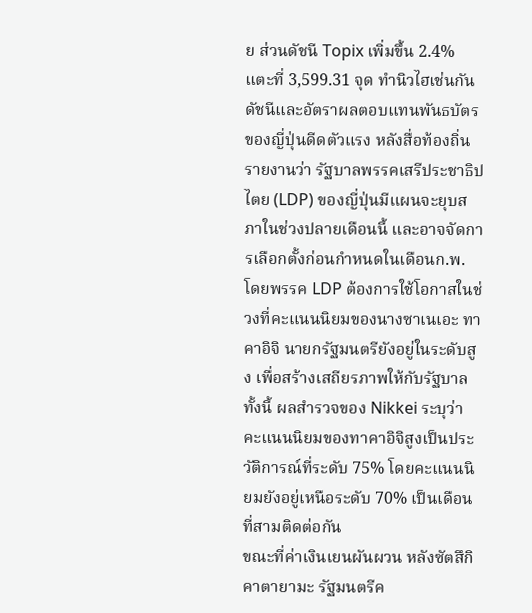ย ส่วนดัชนี Topix เพิ่มขึ้น 2.4% แตะที่ 3,599.31 จุด ทำนิวไฮเช่นกัน ดัชนีและอัตราผลตอบแทนพันธบัตรของญี่ปุ่นดีดตัวแรง หลังสื่อท้องถิ่นรายงานว่า รัฐบาลพรรคเสรีประชาธิปไตย (LDP) ของญี่ปุ่นมีแผนจะยุบสภาในช่วงปลายเดือนนี้ และอาจจัดการเลือกตั้งก่อนกำหนดในเดือนก.พ. โดยพรรค LDP ต้องการใช้โอกาสในช่วงที่คะแนนนิยมของนางซาเนเอะ ทาคาอิจิ นายกรัฐมนตรียังอยู่ในระดับสูง เพื่อสร้างเสถียรภาพให้กับรัฐบาล ทั้งนี้ ผลสำรวจของ Nikkei ระบุว่า คะแนนนิยมของทาคาอิจิสูงเป็นประวัติการณ์ที่ระดับ 75% โดยคะแนนนิยมยังอยู่เหนือระดับ 70% เป็นเดือนที่สามติดต่อกัน
ขณะที่ค่าเงินเยนผันผวน หลังซัตสึกิ คาตายามะ รัฐมนตรีค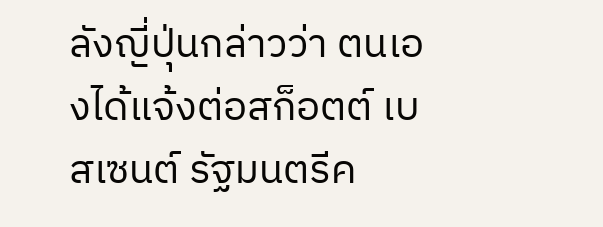ลังญี่ปุ่นกล่าวว่า ตนเองได้แจ้งต่อสก็อตต์ เบสเซนต์ รัฐมนตรีค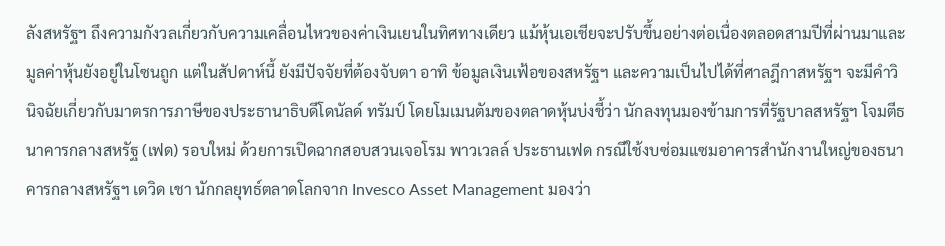ลังสหรัฐฯ ถึงความกังวลเกี่ยวกับความเคลื่อนไหวของค่าเงินเยนในทิศทางเดียว แม้หุ้นเอเชียจะปรับขึ้นอย่างต่อเนื่องตลอดสามปีที่ผ่านมาและมูลค่าหุ้นยังอยู่ในโซนถูก แต่ในสัปดาห์นี้ ยังมีปัจจัยที่ต้องจับตา อาทิ ข้อมูลเงินเฟ้อของสหรัฐฯ และความเป็นไปได้ที่ศาลฎีกาสหรัฐฯ จะมีคำวินิจฉัยเกี่ยวกับมาตรการภาษีของประธานาธิบดีโดนัลด์ ทรัมป์ โดยโมเมนตัมของตลาดหุ้นบ่งชี้ว่า นักลงทุนมองข้ามการที่รัฐบาลสหรัฐฯ โจมตีธนาคารกลางสหรัฐ (เฟด) รอบใหม่ ด้วยการเปิดฉากสอบสวนเจอโรม พาวเวลล์ ประธานเฟด กรณีใช้งบซ่อมแซมอาคารสำนักงานใหญ่ของธนาคารกลางสหรัฐฯ เดวิด เชา นักกลยุทธ์ตลาดโลกจาก Invesco Asset Management มองว่า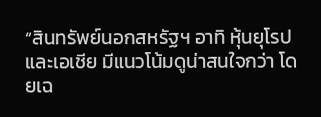“สินทรัพย์นอกสหรัฐฯ อาทิ หุ้นยุโรปและเอเชีย มีแนวโน้มดูน่าสนใจกว่า โดยเฉ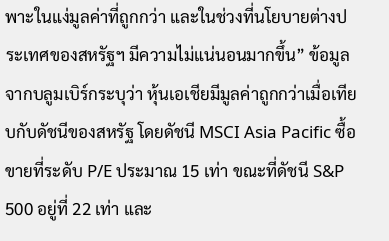พาะในแง่มูลค่าที่ถูกกว่า และในช่วงที่นโยบายต่างประเทศของสหรัฐฯ มีความไม่แน่นอนมากขึ้น” ข้อมูลจากบลูมเบิร์กระบุว่า หุ้นเอเชียมีมูลค่าถูกกว่าเมื่อเทียบกับดัชนีของสหรัฐ โดยดัชนี MSCI Asia Pacific ซื้อขายที่ระดับ P/E ประมาณ 15 เท่า ขณะที่ดัชนี S&P 500 อยู่ที่ 22 เท่า และ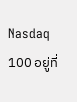Nasdaq 100 อยู่ที่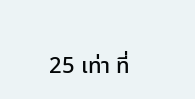25 เท่า ที่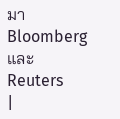มา Bloomberg และ Reuters
|